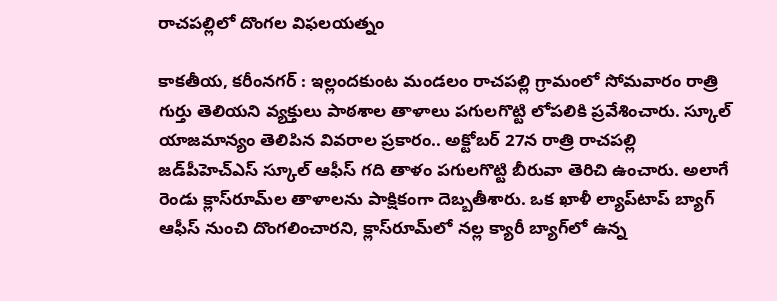రాచపల్లిలో దొంగల విఫలయత్నం

కాకతీయ, కరీంనగర్ : ఇల్లందకుంట మండలం రాచపల్లి గ్రామంలో సోమవారం రాత్రి గుర్తు తెలియని వ్యక్తులు పాఠశాల తాళాలు పగులగొట్టి లోపలికి ప్రవేశించారు. స్కూల్‌ యాజమాన్యం తెలిపిన వివరాల ప్రకారం.. అక్టోబర్‌ 27న రాత్రి రాచపల్లి జడ్‌పీహెచ్‌ఎస్‌ స్కూల్‌ ఆఫీస్‌ గది తాళం పగులగొట్టి బీరువా తెరిచి ఉంచారు. అలాగే రెండు క్లాస్‌రూమ్‌ల తాళాలను పాక్షికంగా దెబ్బతీశారు. ఒక ఖాళీ ల్యాప్‌టాప్‌ బ్యాగ్‌ ఆఫీస్‌ నుంచి దొంగలించారని, క్లాస్‌రూమ్‌లో నల్ల క్యారీ బ్యాగ్‌లో ఉన్న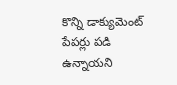కొన్ని డాక్యుమెంట్‌ పేపర్లు పడి ఉన్నాయని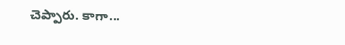చెప్పారు. కాగా...